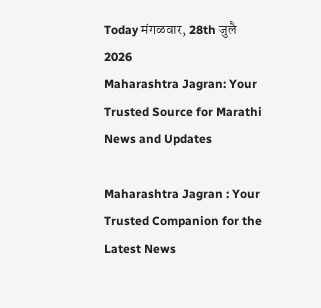Today मंगळवार, 28th जुलै 2026
Maharashtra Jagran: Your Trusted Source for Marathi News and Updates

Maharashtra Jagran : Your Trusted Companion for the Latest News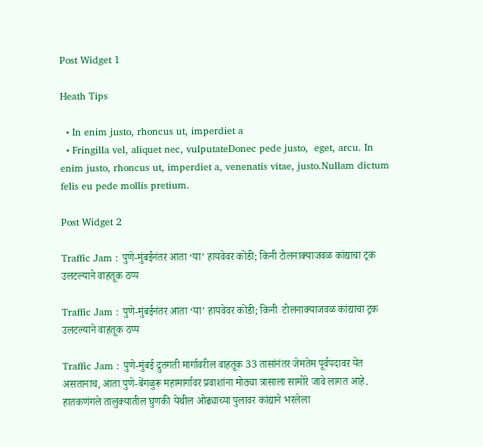Post Widget 1

Heath Tips

  • In enim justo, rhoncus ut, imperdiet a
  • Fringilla vel, aliquet nec, vulputateDonec pede justo,  eget, arcu. In enim justo, rhoncus ut, imperdiet a, venenatis vitae, justo.Nullam dictum felis eu pede mollis pretium.

Post Widget 2

Traffic Jam : पुणे-मुंबईनंतर आता ‘या’ हायवेवर कोंडी; किनी टोलनाक्याजवळ कांद्याचा ट्रक उलटल्याने वाहतूक ठप्प

Traffic Jam : पुणे-मुंबईनंतर आता ‘या’ हायवेवर कोंडी; किनी  टोलनाक्याजवळ कांद्याचा ट्रक उलटल्याने वाहतूक ठप्प

Traffic Jam : पुणे-मुंबई द्रुतगती मार्गावरील वाहतूक 33 तासांनंतर जेमतेम पूर्वपदावर येत असतानाच, आता पुणे-बेंगळुरू महामार्गावर प्रवाशांना मोठ्या त्रासाला सामोरे जावे लागत आहे. हातकणंगले तालुक्यातील घुणकी येथील ओढ्याच्या पुलावर कांद्याने भरलेला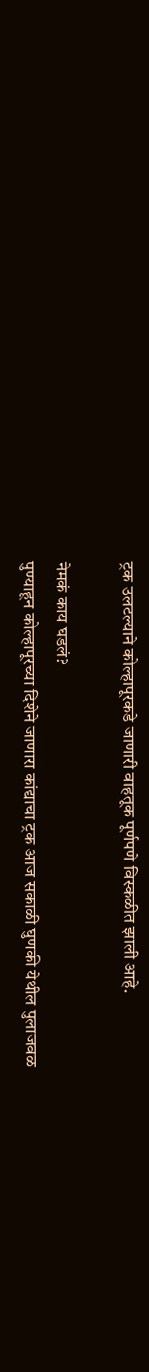ट्रक उलटल्याने कोल्हापूरकडे जाणारी वाहतूक पूर्णपणे विस्कळीत झाली आहे.

नेमकं काय घडलं?
पुण्याहून कोल्हापूरच्या दिशेने जाणारा कांद्याचा ट्रक आज सकाळी घुणकी येथील पुलाजवळ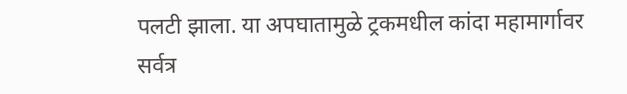पलटी झाला. या अपघातामुळे ट्रकमधील कांदा महामार्गावर सर्वत्र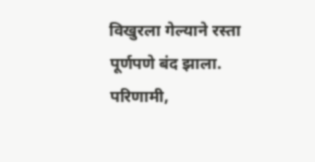विखुरला गेल्याने रस्ता पूर्णपणे बंद झाला. परिणामी,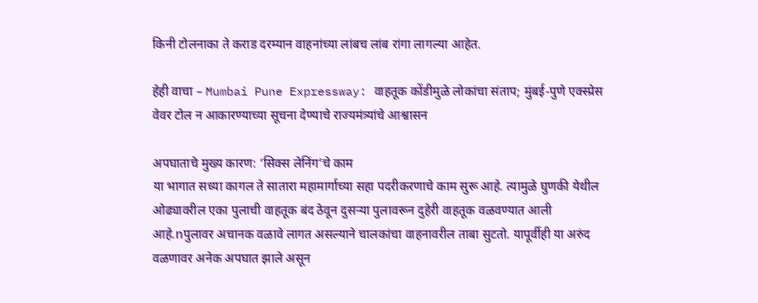किनी टोलनाका ते कराड दरम्यान वाहनांच्या लांबच लांब रांगा लागल्या आहेत.

हेही वाचा – Mumbai Pune Expressway: वाहतूक कोंडीमुळे लोकांचा संताप; मुंबई-पुणे एक्स्प्रेस वेवर टोल न आकारण्याच्या सूचना देण्याचे राज्यमंत्र्यांचे आश्वासन

अपघाताचे मुख्य कारण: ‘सिक्स लेनिंग’चे काम
या भागात सध्या कागल ते सातारा महामार्गाच्या सहा पदरीकरणाचे काम सुरू आहे. त्यामुळे घुणकी येथील ओढ्यावरील एका पुलाची वाहतूक बंद ठेवून दुसऱ्या पुलावरून दुहेरी वाहतूक वळवण्यात आली आहे.nपुलावर अचानक वळावे लागत असल्याने चालकांचा वाहनावरील ताबा सुटतो. यापूर्वीही या अरुंद वळणावर अनेक अपघात झाले असून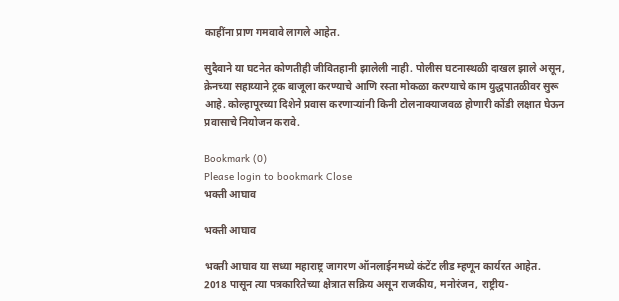काहींना प्राण गमवावे लागले आहेत.

सुदैवाने या घटनेत कोणतीही जीवितहानी झालेली नाही. पोलीस घटनास्थळी दाखल झाले असून, क्रेनच्या सहाय्याने ट्रक बाजूला करण्याचे आणि रस्ता मोकळा करण्याचे काम युद्धपातळीवर सुरू आहे. कोल्हापूरच्या दिशेने प्रवास करणाऱ्यांनी किनी टोलनाक्याजवळ होणारी कोंडी लक्षात घेऊन प्रवासाचे नियोजन करावे.

Bookmark (0)
Please login to bookmark Close
भक्ती आघाव

भक्ती आघाव

भक्ती आघाव या सध्या महाराष्ट्र जागरण ऑनलाईनमध्ये कंटेंट लीड म्हणून कार्यरत आहेत. 2018 पासून त्या पत्रकारितेच्या क्षेत्रात सक्रिय असून राजकीय, मनोरंजन, राष्ट्रीय-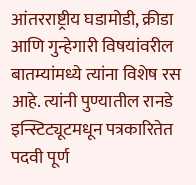आंतरराष्ट्रीय घडामोडी, क्रीडा आणि गुन्हेगारी विषयांवरील बातम्यांमध्ये त्यांना विशेष रस आहे. त्यांनी पुण्यातील रानडे इन्स्टिट्यूटमधून पत्रकारितेत पदवी पूर्ण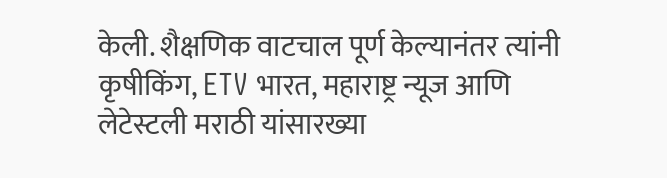केली. शैक्षणिक वाटचाल पूर्ण केल्यानंतर त्यांनी कृषीकिंग, ETV भारत, महाराष्ट्र न्यूज आणि लेटेस्टली मराठी यांसारख्या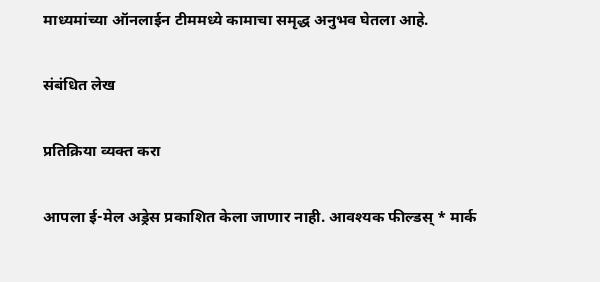माध्यमांच्या ऑनलाईन टीममध्ये कामाचा समृद्ध अनुभव घेतला आहे.

संबंधित लेख

प्रतिक्रिया व्यक्त करा

आपला ई-मेल अड्रेस प्रकाशित केला जाणार नाही. आवश्यक फील्डस् * मार्क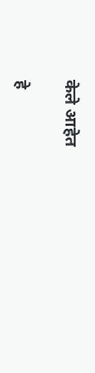केले आहेत

हे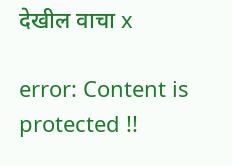देखील वाचा x

error: Content is protected !!